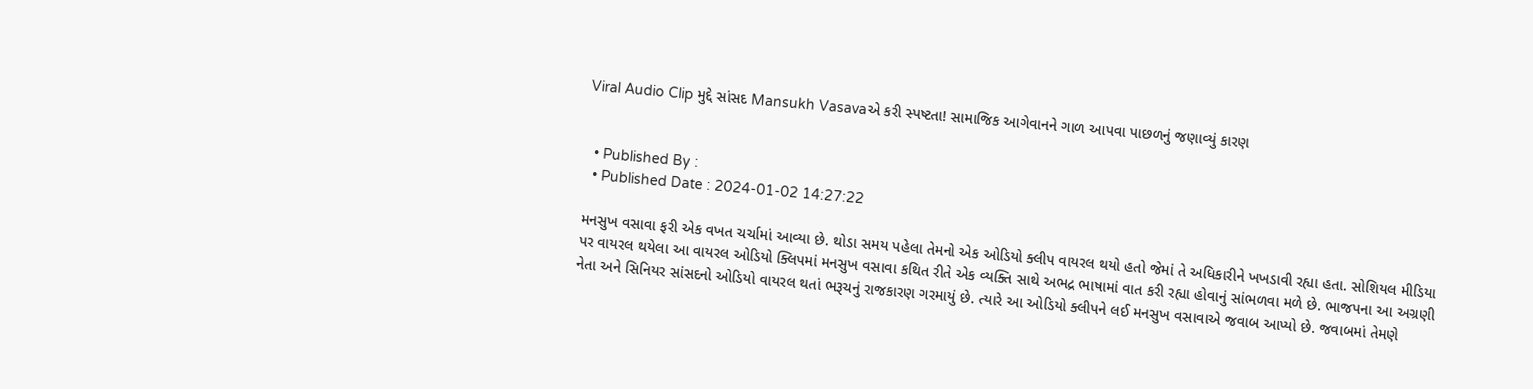Viral Audio Clip મુદ્દે સાંસદ Mansukh Vasavaએ કરી સ્પષ્ટતા! સામાજિક આગેવાનને ગાળ આપવા પાછળનું જણાવ્યું કારણ


  • Published By :
  • Published Date : 2024-01-02 14:27:22

મનસુખ વસાવા ફરી એક વખત ચર્ચામાં આવ્યા છે. થોડા સમય પહેલા તેમનો એક ઓડિયો ક્લીપ વાયરલ થયો હતો જેમાં તે અધિકારીને ખખડાવી રહ્યા હતા. સોશિયલ મીડિયા પર વાયરલ થયેલા આ વાયરલ ઓડિયો ક્લિપમાં મનસુખ વસાવા કથિત રીતે એક વ્યક્તિ સાથે અભદ્ર ભાષામાં વાત કરી રહ્યા હોવાનું સાંભળવા મળે છે. ભાજપના આ અગ્રણી નેતા અને સિનિયર સાંસદનો ઓડિયો વાયરલ થતાં ભરૂચનું રાજકારણ ગરમાયું છે. ત્યારે આ ઓડિયો ક્લીપને લઈ મનસુખ વસાવાએ જવાબ આપ્યો છે. જવાબમાં તેમણે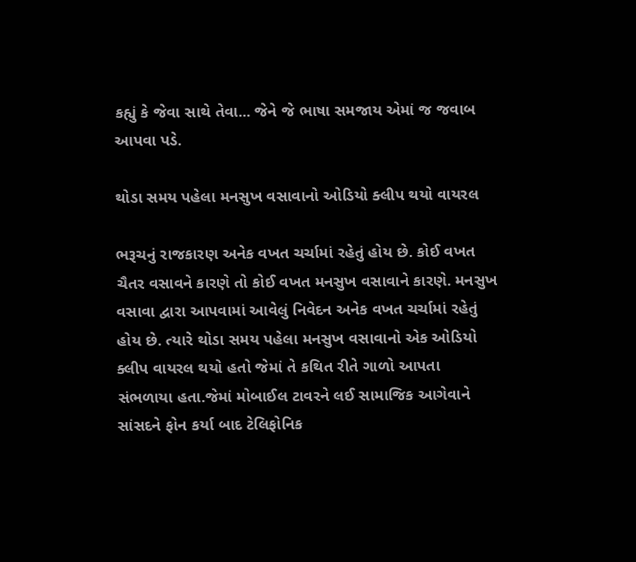કહ્યું કે જેવા સાથે તેવા... જેને જે ભાષા સમજાય એમાં જ જવાબ આપવા પડે.

થોડા સમય પહેલા મનસુખ વસાવાનો ઓડિયો ક્લીપ થયો વાયરલ

ભરૂચનું રાજકારણ અનેક વખત ચર્ચામાં રહેતું હોય છે. કોઈ વખત ચૈતર વસાવને કારણે તો કોઈ વખત મનસુખ વસાવાને કારણે. મનસુખ વસાવા દ્વારા આપવામાં આવેલું નિવેદન અનેક વખત ચર્ચામાં રહેતું હોય છે. ત્યારે થોડા સમય પહેલા મનસુખ વસાવાનો એક ઓડિયો ક્લીપ વાયરલ થયો હતો જેમાં તે કથિત રીતે ગાળો આપતા સંભળાયા હતા.જેમાં મોબાઈલ ટાવરને લઈ સામાજિક આગેવાને સાંસદને ફોન કર્યા બાદ ટેલિફોનિક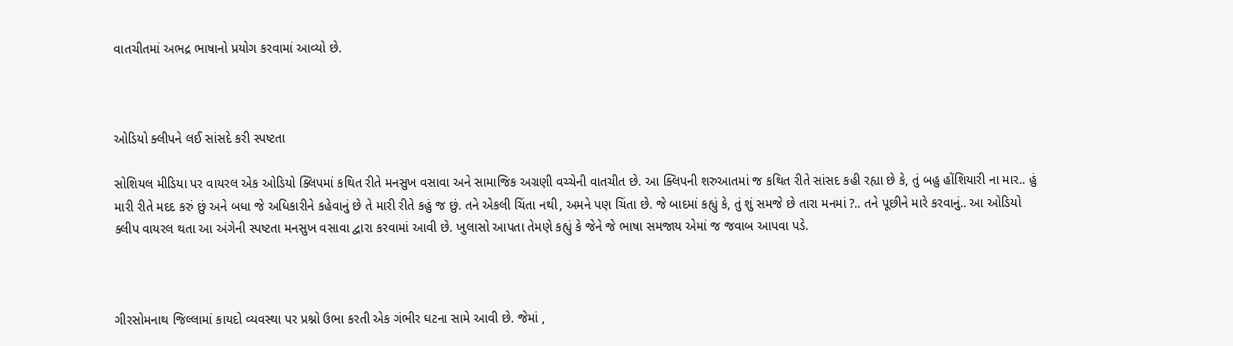વાતચીતમાં અભદ્ર ભાષાનો પ્રયોગ કરવામાં આવ્યો છે.



ઓડિયો ક્લીપને લઈ સાંસદે કરી સ્પષ્ટતા

સોશિયલ મીડિયા પર વાયરલ એક ઓડિયો ક્લિપમાં કથિત રીતે મનસુખ વસાવા અને સામાજિક અગ્રણી વચ્ચેની વાતચીત છે. આ ક્લિપની શરુઆતમાં જ કથિત રીતે સાંસદ કહી રહ્યા છે કે, તું બહુ હોંશિયારી ના માર.. હું મારી રીતે મદદ કરું છું અને બધા જે અધિકારીને કહેવાનું છે તે મારી રીતે કહું જ છું. તને એકલી ચિંતા નથી, અમને પણ ચિંતા છે. જે બાદમાં કહ્યું કે, તું શું સમજે છે તારા મનમાં ?.. તને પૂછીને મારે કરવાનું.. આ ઓડિયો ક્લીપ વાયરલ થતા આ અંગેની સ્પષ્ટતા મનસુખ વસાવા દ્વારા કરવામાં આવી છે. ખુલાસો આપતા તેમણે કહ્યું કે જેને જે ભાષા સમજાય એમાં જ જવાબ આપવા પડે.



ગીરસોમનાથ જિલ્લામાં કાયદો વ્યવસ્થા પર પ્રશ્નો ઉભા કરતી એક ગંભીર ઘટના સામે આવી છે. જેમાં ,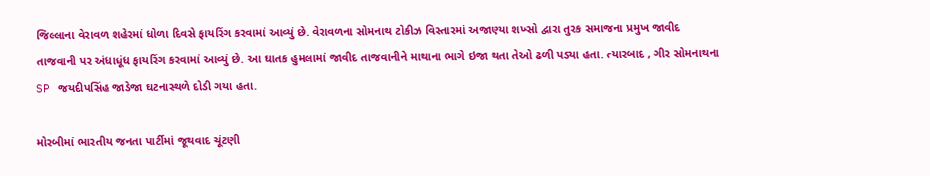જિલ્લાના વેરાવળ શહેરમાં ધોળા દિવસે ફાયરિંગ કરવામાં આવ્યું છે. વેરાવળના સોમનાથ ટોકીઝ વિસ્તારમાં અજાણ્યા શખ્સો દ્વારા તુરક સમાજના પ્રમુખ જાવીદ તાજવાની પર અંધાધૂંધ ફાયરિંગ કરવામાં આવ્યું છે. આ ઘાતક હુમલામાં જાવીદ તાજવાનીને માથાના ભાગે ઇજા થતા તેઓ ઢળી પડ્યા હતા. ત્યારબાદ , ગીર સોમનાથના SP જયદીપસિંહ જાડેજા ઘટનાસ્થળે દોડી ગયા હતા.

મોરબીમાં ભારતીય જનતા પાર્ટીમાં જૂથવાદ ચૂંટણી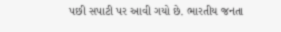પછી સપાટી પર આવી ગયો છે. ભારતીય જનતા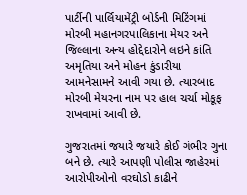પાર્ટીની પાર્લિયામેંટ્રી બોર્ડની મિટિંગમાં મોરબી મહાનગરપાલિકાના મેયર અને જિલ્લાના અન્ય હોદ્દેદારોને લઇને કાંતિ અમૃતિયા અને મોહન કુંડારીયા આમનેસામને આવી ગયા છે. ત્યારબાદ મોરબી મેયરના નામ પર હાલ ચર્ચા મોકૂફ રાખવામાં આવી છે.

ગુજરાતમાં જયારે જયારે કોઈ ગંભીર ગુના બને છે. ત્યારે આપણી પોલીસ જાહેરમાં આરોપીઓનો વરઘોડો કાઢીને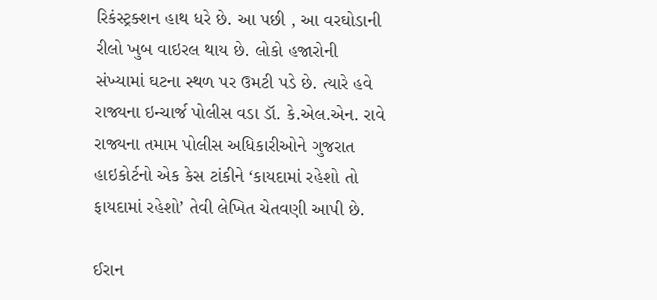રિકંસ્ટ્રક્શન હાથ ધરે છે. આ પછી , આ વરઘોડાની રીલો ખુબ વાઇરલ થાય છે. લોકો હજારોની સંખ્યામાં ઘટના સ્થળ પર ઉમટી પડે છે. ત્યારે હવે રાજ્યના ઇન્ચાર્જ પોલીસ વડા ડૉ. કે.એલ.એન. રાવે રાજ્યના તમામ પોલીસ અધિકારીઓને ગુજરાત હાઇકોર્ટનો એક કેસ ટાંકીને ‘કાયદામાં રહેશો તો ફાયદામાં રહેશો’ તેવી લેખિત ચેતવણી આપી છે.

ઈરાન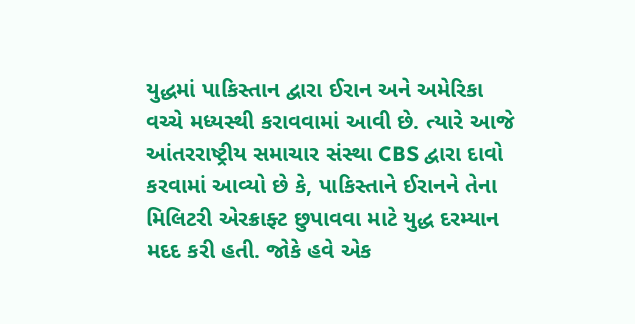યુદ્ધમાં પાકિસ્તાન દ્વારા ઈરાન અને અમેરિકા વચ્ચે મધ્યસ્થી કરાવવામાં આવી છે. ત્યારે આજે આંતરરાષ્ટ્રીય સમાચાર સંસ્થા CBS દ્વારા દાવો કરવામાં આવ્યો છે કે, પાકિસ્તાને ઈરાનને તેના મિલિટરી એરક્રાફ્ટ છુપાવવા માટે યુદ્ધ દરમ્યાન મદદ કરી હતી. જોકે હવે એક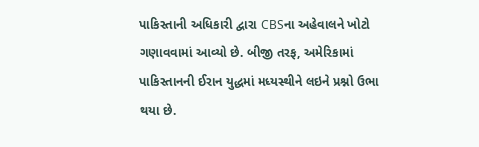પાકિસ્તાની અધિકારી દ્વારા CBSના અહેવાલને ખોટો ગણાવવામાં આવ્યો છે. બીજી તરફ, અમેરિકામાં પાકિસ્તાનની ઈરાન યુદ્ધમાં મધ્યસ્થીને લઇને પ્રશ્નો ઉભા થયા છે.